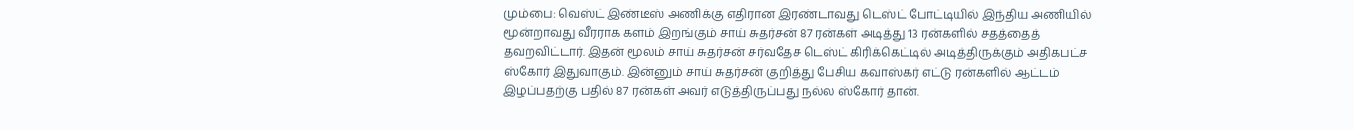மும்பை: வெஸ்ட் இண்டீஸ் அணிக்கு எதிரான இரண்டாவது டெஸ்ட் போட்டியில் இந்திய அணியில் மூன்றாவது வீரராக களம் இறங்கும் சாய் சுதர்சன் 87 ரன்கள் அடித்து 13 ரன்களில் சதத்தைத் தவறவிட்டார். இதன் மூலம் சாய் சுதர்சன் சர்வதேச டெஸ்ட் கிரிக்கெட்டில் அடித்திருக்கும் அதிகபட்ச ஸ்கோர் இதுவாகும். இன்னும் சாய் சுதர்சன் குறித்து பேசிய கவாஸ்கர் எட்டு ரன்களில் ஆட்டம் இழப்பதற்கு பதில் 87 ரன்கள் அவர் எடுத்திருப்பது நல்ல ஸ்கோர் தான்.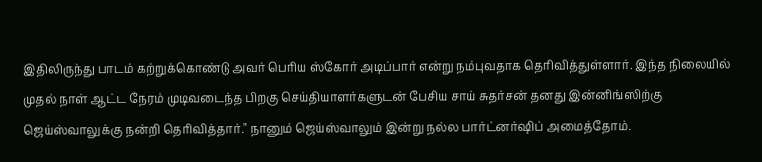இதிலிருந்து பாடம் கற்றுக்கொண்டு அவர் பெரிய ஸ்கோர் அடிப்பார் என்று நம்புவதாக தெரிவித்துள்ளார். இந்த நிலையில் முதல் நாள் ஆட்ட நேரம் முடிவடைந்த பிறகு செய்தியாளர்களுடன் பேசிய சாய் சுதர்சன் தனது இன்னிங்ஸிற்கு ஜெய்ஸ்வாலுக்கு நன்றி தெரிவித்தார்." நானும் ஜெய்ஸ்வாலும் இன்று நல்ல பார்ட்னர்ஷிப் அமைத்தோம்.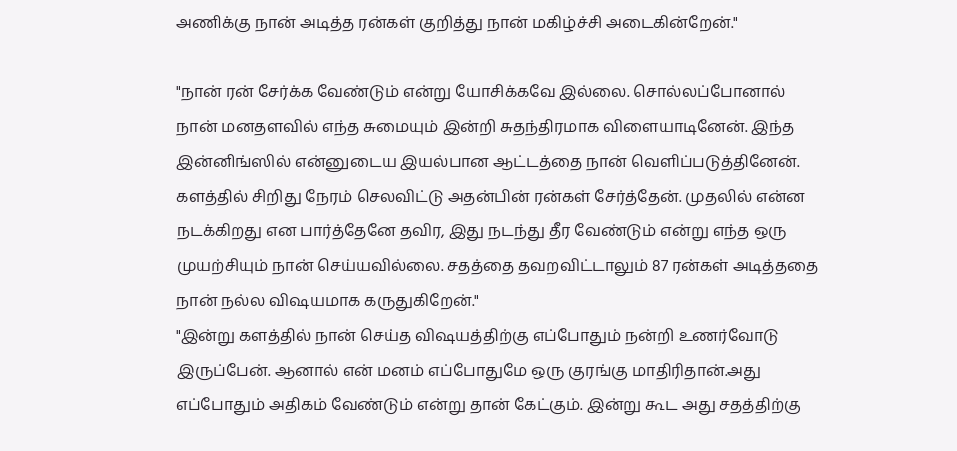அணிக்கு நான் அடித்த ரன்கள் குறித்து நான் மகிழ்ச்சி அடைகின்றேன்."

"நான் ரன் சேர்க்க வேண்டும் என்று யோசிக்கவே இல்லை. சொல்லப்போனால் நான் மனதளவில் எந்த சுமையும் இன்றி சுதந்திரமாக விளையாடினேன். இந்த இன்னிங்ஸில் என்னுடைய இயல்பான ஆட்டத்தை நான் வெளிப்படுத்தினேன். களத்தில் சிறிது நேரம் செலவிட்டு அதன்பின் ரன்கள் சேர்த்தேன். முதலில் என்ன நடக்கிறது என பார்த்தேனே தவிர, இது நடந்து தீர வேண்டும் என்று எந்த ஒரு முயற்சியும் நான் செய்யவில்லை. சதத்தை தவறவிட்டாலும் 87 ரன்கள் அடித்ததை நான் நல்ல விஷயமாக கருதுகிறேன்."
"இன்று களத்தில் நான் செய்த விஷயத்திற்கு எப்போதும் நன்றி உணர்வோடு இருப்பேன். ஆனால் என் மனம் எப்போதுமே ஒரு குரங்கு மாதிரிதான்.அது எப்போதும் அதிகம் வேண்டும் என்று தான் கேட்கும். இன்று கூட அது சதத்திற்கு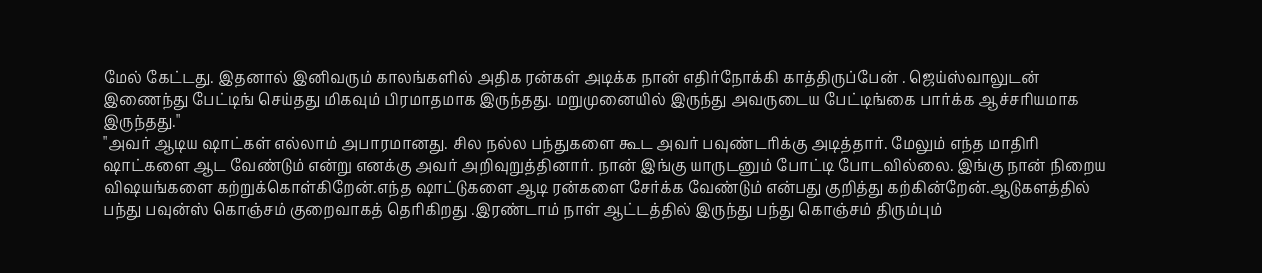மேல் கேட்டது. இதனால் இனிவரும் காலங்களில் அதிக ரன்கள் அடிக்க நான் எதிர்நோக்கி காத்திருப்பேன் . ஜெய்ஸ்வாலுடன் இணைந்து பேட்டிங் செய்தது மிகவும் பிரமாதமாக இருந்தது. மறுமுனையில் இருந்து அவருடைய பேட்டிங்கை பார்க்க ஆச்சரியமாக இருந்தது."
"அவர் ஆடிய ஷாட்கள் எல்லாம் அபாரமானது. சில நல்ல பந்துகளை கூட அவர் பவுண்டரிக்கு அடித்தார். மேலும் எந்த மாதிரி ஷாட்களை ஆட வேண்டும் என்று எனக்கு அவர் அறிவுறுத்தினார். நான் இங்கு யாருடனும் போட்டி போடவில்லை. இங்கு நான் நிறைய விஷயங்களை கற்றுக்கொள்கிறேன்.எந்த ஷாட்டுகளை ஆடி ரன்களை சேர்க்க வேண்டும் என்பது குறித்து கற்கின்றேன்.ஆடுகளத்தில் பந்து பவுன்ஸ் கொஞ்சம் குறைவாகத் தெரிகிறது .இரண்டாம் நாள் ஆட்டத்தில் இருந்து பந்து கொஞ்சம் திரும்பும்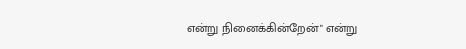என்று நினைக்கின்றேன்" என்று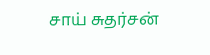சாய் சுதர்சன்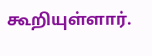கூறியுள்ளார்.